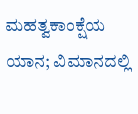ಮಹತ್ವಕಾಂಕ್ಷೆಯ ಯಾನ; ವಿಮಾನದಲ್ಲಿ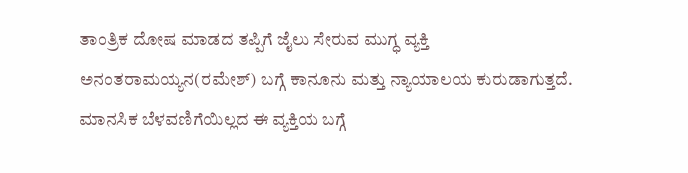ತಾಂತ್ರಿಕ ದೋಷ ಮಾಡದ ತಪ್ಪಿಗೆ ಜೈಲು ಸೇರುವ ಮುಗ್ಧ ವ್ಯಕ್ತಿ ಅನಂತರಾಮಯ್ಯನ(ರಮೇಶ್) ಬಗ್ಗೆ ಕಾನೂನು ಮತ್ತು ನ್ಯಾಯಾಲಯ ಕುರುಡಾಗುತ್ತದೆ. ಮಾನಸಿಕ ಬೆಳವಣಿಗೆಯಿಲ್ಲದ ಈ ವ್ಯಕ್ತಿಯ ಬಗ್ಗೆ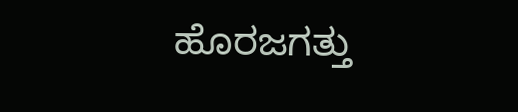ಹೊರಜಗತ್ತು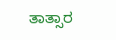ತಾತ್ಸಾರ